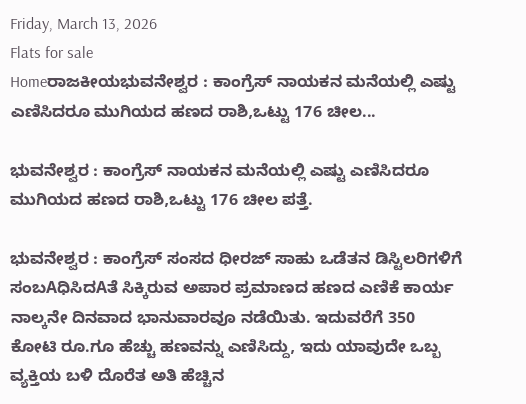Friday, March 13, 2026
Flats for sale
Homeರಾಜಕೀಯಭುವನೇಶ್ವರ : ಕಾಂಗ್ರೆಸ್ ನಾಯಕನ ಮನೆಯಲ್ಲಿ ಎಷ್ಟು ಎಣಿಸಿದರೂ ಮುಗಿಯದ ಹಣದ ರಾಶಿ,ಒಟ್ಟು 176 ಚೀಲ...

ಭುವನೇಶ್ವರ : ಕಾಂಗ್ರೆಸ್ ನಾಯಕನ ಮನೆಯಲ್ಲಿ ಎಷ್ಟು ಎಣಿಸಿದರೂ ಮುಗಿಯದ ಹಣದ ರಾಶಿ,ಒಟ್ಟು 176 ಚೀಲ ಪತ್ತೆ.

ಭುವನೇಶ್ವರ : ಕಾಂಗ್ರೆಸ್ ಸಂಸದ ಧೀರಜ್ ಸಾಹು ಒಡೆತನ ಡಿಸ್ಟಿಲರಿಗಳಿಗೆ ಸಂಬAಧಿಸಿದAತೆ ಸಿಕ್ಕಿರುವ ಅಪಾರ ಪ್ರಮಾಣದ ಹಣದ ಎಣಿಕೆ ಕಾರ್ಯ ನಾಲ್ಕನೇ ದಿನವಾದ ಭಾನುವಾರವೂ ನಡೆಯಿತು. ಇದುವರೆಗೆ 350 ಕೋಟಿ ರೂ.ಗೂ ಹೆಚ್ಚು ಹಣವನ್ನು ಎಣಿಸಿದ್ದು, ಇದು ಯಾವುದೇ ಒಬ್ಬ ವ್ಯಕ್ತಿಯ ಬಳಿ ದೊರೆತ ಅತಿ ಹೆಚ್ಚಿನ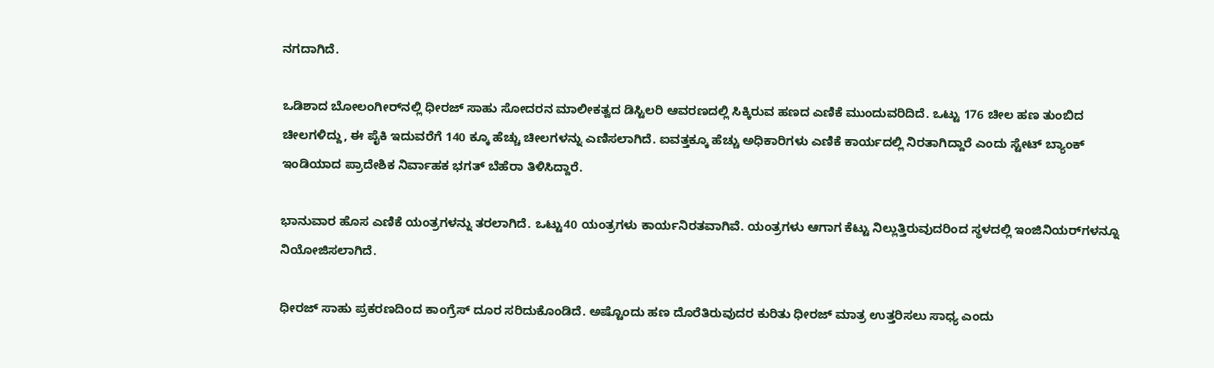ನಗದಾಗಿದೆ.

ಒಡಿಶಾದ ಬೋಲಂಗೀರ್‌ನಲ್ಲಿ ಧೀರಜ್ ಸಾಹು ಸೋದರನ ಮಾಲೀಕತ್ವದ ಡಿಸ್ಟಿಲರಿ ಆವರಣದಲ್ಲಿ ಸಿಕ್ಕಿರುವ ಹಣದ ಎಣಿಕೆ ಮುಂದುವರಿದಿದೆ. ಒಟ್ಟು 176 ಚೀಲ ಹಣ ತುಂಬಿದ ಚೀಲಗಳಿದ್ದು, ಈ ಪೈಕಿ ಇದುವರೆಗೆ 140 ಕ್ಕೂ ಹೆಚ್ಚು ಚೀಲಗಳನ್ನು ಎಣಿಸಲಾಗಿದೆ. ಐವತ್ತಕ್ಕೂ ಹೆಚ್ಚು ಅಧಿಕಾರಿಗಳು ಎಣಿಕೆ ಕಾರ್ಯದಲ್ಲಿ ನಿರತಾಗಿದ್ದಾರೆ ಎಂದು ಸ್ಟೇಟ್ ಬ್ಯಾಂಕ್ ಇಂಡಿಯಾದ ಪ್ರಾದೇಶಿಕ ನಿರ್ವಾಹಕ ಭಗತ್ ಬೆಹೆರಾ ತಿಳಿಸಿದ್ದಾರೆ.

ಭಾನುವಾರ ಹೊಸ ಎಣಿಕೆ ಯಂತ್ರಗಳನ್ನು ತರಲಾಗಿದೆ. ಒಟ್ಟು40 ಯಂತ್ರಗಳು ಕಾರ್ಯನಿರತವಾಗಿವೆ. ಯಂತ್ರಗಳು ಆಗಾಗ ಕೆಟ್ಟು ನಿಲ್ಲುತ್ತಿರುವುದರಿಂದ ಸ್ಥಳದಲ್ಲಿ ಇಂಜಿನಿಯರ್‌ಗಳನ್ನೂ ನಿಯೋಜಿಸಲಾಗಿದೆ.

ಧೀರಜ್ ಸಾಹು ಪ್ರಕರಣದಿಂದ ಕಾಂಗ್ರೆಸ್ ದೂರ ಸರಿದುಕೊಂಡಿದೆ. ಅಷ್ಟೊಂದು ಹಣ ದೊರೆತಿರುವುದರ ಕುರಿತು ಧೀರಜ್ ಮಾತ್ರ ಉತ್ತರಿಸಲು ಸಾಧ್ಯ ಎಂದು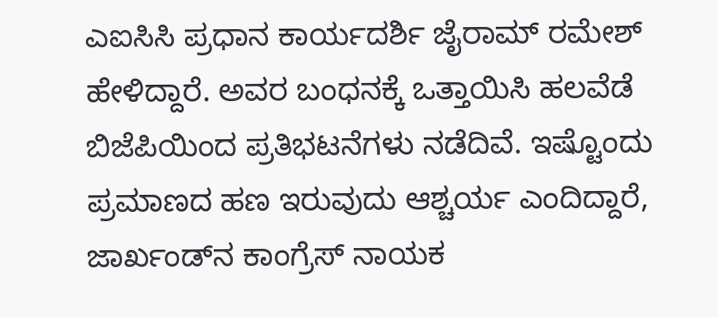ಎಐಸಿಸಿ ಪ್ರಧಾನ ಕಾರ್ಯದರ್ಶಿ ಜೈರಾಮ್ ರಮೇಶ್ ಹೇಳಿದ್ದಾರೆ. ಅವರ ಬಂಧನಕ್ಕೆ ಒತ್ತಾಯಿಸಿ ಹಲವೆಡೆ ಬಿಜೆಪಿಯಿಂದ ಪ್ರತಿಭಟನೆಗಳು ನಡೆದಿವೆ. ಇಷ್ಟೊಂದು ಪ್ರಮಾಣದ ಹಣ ಇರುವುದು ಆಶ್ಚರ್ಯ ಎಂದಿದ್ದಾರೆ, ಜಾರ್ಖಂಡ್‌ನ ಕಾಂಗ್ರೆಸ್ ನಾಯಕ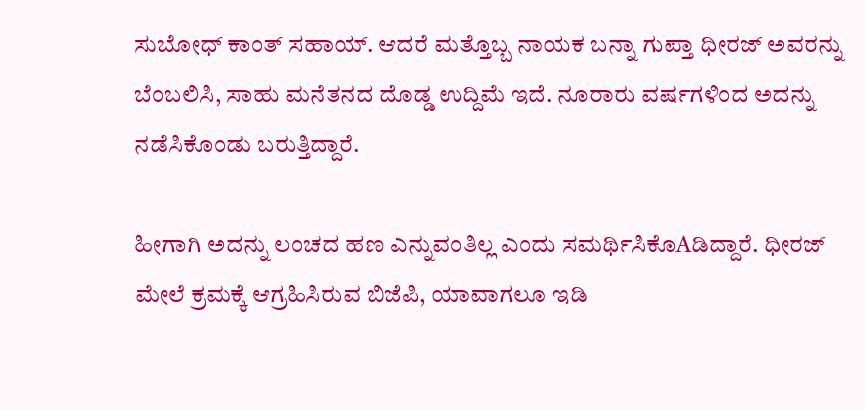ಸುಬೋಧ್ ಕಾಂತ್ ಸಹಾಯ್. ಆದರೆ ಮತ್ತೊಬ್ಬ ನಾಯಕ ಬನ್ನಾ ಗುಪ್ತಾ ಧೀರಜ್ ಅವರನ್ನು ಬೆಂಬಲಿಸಿ, ಸಾಹು ಮನೆತನದ ದೊಡ್ಡ ಉದ್ದಿಮೆ ಇದೆ. ನೂರಾರು ವರ್ಷಗಳಿಂದ ಅದನ್ನು ನಡೆಸಿಕೊಂಡು ಬರುತ್ತಿದ್ದಾರೆ.

ಹೀಗಾಗಿ ಅದನ್ನು ಲಂಚದ ಹಣ ಎನ್ನುವಂತಿಲ್ಲ ಎಂದು ಸಮರ್ಥಿಸಿಕೊAಡಿದ್ದಾರೆ. ಧೀರಜ್ ಮೇಲೆ ಕ್ರಮಕ್ಕೆ ಆಗ್ರಹಿಸಿರುವ ಬಿಜೆಪಿ, ಯಾವಾಗಲೂ ಇಡಿ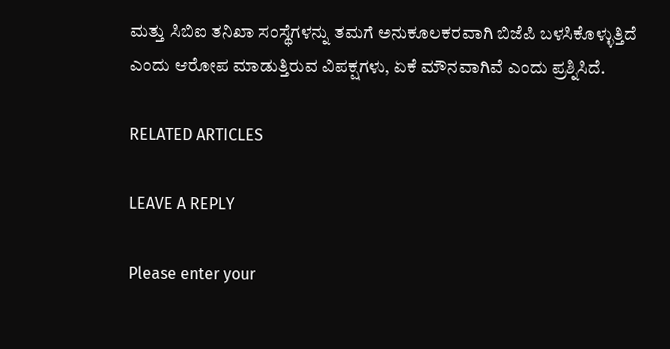ಮತ್ತು ಸಿಬಿಐ ತನಿಖಾ ಸಂಸ್ಥೆಗಳನ್ನು ತಮಗೆ ಅನುಕೂಲಕರವಾಗಿ ಬಿಜೆಪಿ ಬಳಸಿಕೊಳ್ಳುತ್ತಿದೆ ಎಂದು ಆರೋಪ ಮಾಡುತ್ತಿರುವ ವಿಪಕ್ಷಗಳು, ಏಕೆ ಮೌನವಾಗಿವೆ ಎಂದು ಪ್ರಶ್ನಿಸಿದೆ.

RELATED ARTICLES

LEAVE A REPLY

Please enter your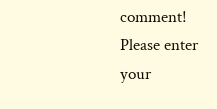comment!
Please enter your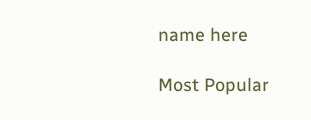name here

Most Popular